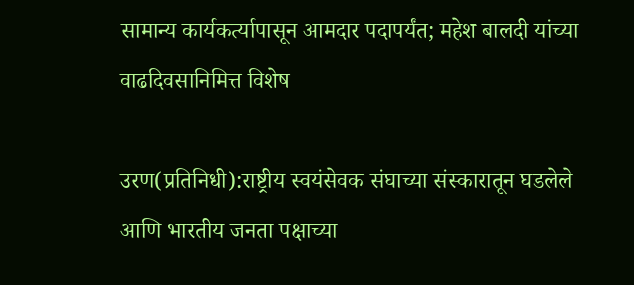सामान्य कार्यकर्त्यापासून आमदार पदापर्यंत; महेश बालदी यांच्या वाढदिवसानिमित्त विशेष

उरण(प्रतिनिधी):राष्ट्रीय स्वयंसेवक संघाच्या संस्कारातून घडलेले आणि भारतीय जनता पक्षाच्या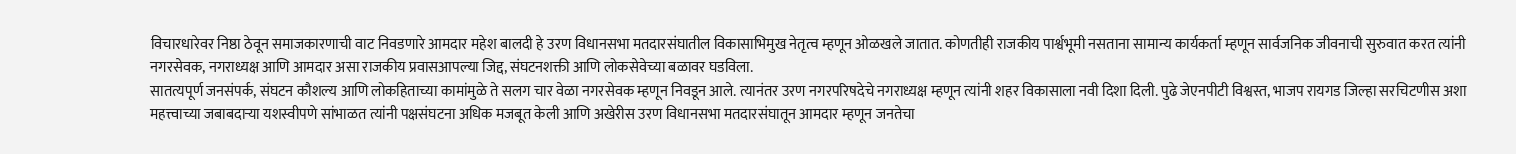विचारधारेवर निष्ठा ठेवून समाजकारणाची वाट निवडणारे आमदार महेश बालदी हे उरण विधानसभा मतदारसंघातील विकासाभिमुख नेतृत्व म्हणून ओळखले जातात. कोणतीही राजकीय पार्श्वभूमी नसताना सामान्य कार्यकर्ता म्हणून सार्वजनिक जीवनाची सुरुवात करत त्यांनी नगरसेवक, नगराध्यक्ष आणि आमदार असा राजकीय प्रवासआपल्या जिद्द, संघटनशक्ती आणि लोकसेवेच्या बळावर घडविला.
सातत्यपूर्ण जनसंपर्क, संघटन कौशल्य आणि लोकहिताच्या कामांमुळे ते सलग चार वेळा नगरसेवक म्हणून निवडून आले. त्यानंतर उरण नगरपरिषदेचे नगराध्यक्ष म्हणून त्यांनी शहर विकासाला नवी दिशा दिली. पुढे जेएनपीटी विश्वस्त, भाजप रायगड जिल्हा सरचिटणीस अशा महत्त्वाच्या जबाबदाऱ्या यशस्वीपणे सांभाळत त्यांनी पक्षसंघटना अधिक मजबूत केली आणि अखेरीस उरण विधानसभा मतदारसंघातून आमदार म्हणून जनतेचा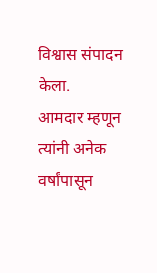विश्वास संपादन केला.
आमदार म्हणून त्यांनी अनेक वर्षांपासून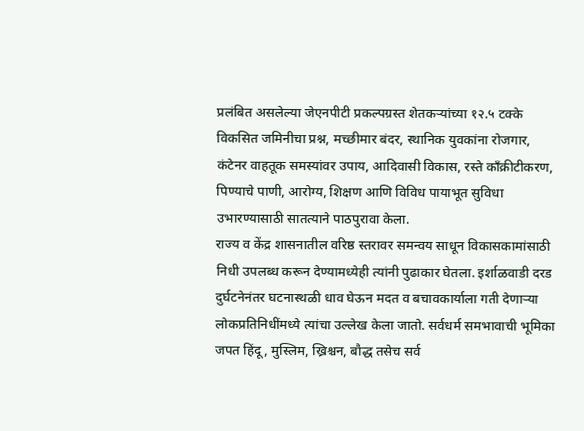प्रलंबित असलेल्या जेएनपीटी प्रकल्पग्रस्त शेतकऱ्यांच्या १२.५ टक्के विकसित जमिनीचा प्रश्न, मच्छीमार बंदर, स्थानिक युवकांना रोजगार, कंटेनर वाहतूक समस्यांवर उपाय, आदिवासी विकास, रस्ते काँक्रीटीकरण, पिण्याचे पाणी, आरोग्य, शिक्षण आणि विविध पायाभूत सुविधा उभारण्यासाठी सातत्याने पाठपुरावा केला.
राज्य व केंद्र शासनातील वरिष्ठ स्तरावर समन्वय साधून विकासकामांसाठी निधी उपलब्ध करून देण्यामध्येही त्यांनी पुढाकार घेतला. इर्शाळवाडी दरड दुर्घटनेनंतर घटनास्थळी धाव घेऊन मदत व बचावकार्याला गती देणाऱ्या लोकप्रतिनिधींमध्ये त्यांचा उल्लेख केला जातो. सर्वधर्म समभावाची भूमिका जपत हिंदू, मुस्लिम, ख्रिश्चन, बौद्ध तसेच सर्व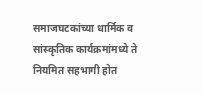समाजघटकांच्या धार्मिक व सांस्कृतिक कार्यक्रमांमध्ये ते नियमित सहभागी होत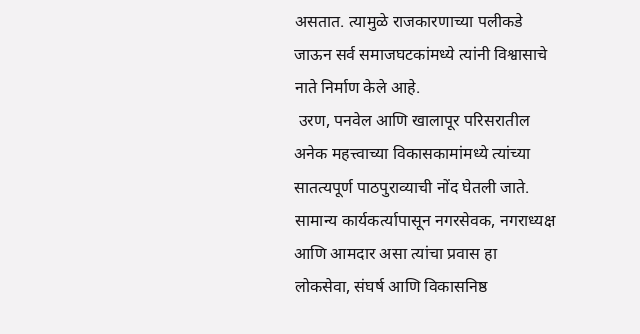असतात. त्यामुळे राजकारणाच्या पलीकडे जाऊन सर्व समाजघटकांमध्ये त्यांनी विश्वासाचे नाते निर्माण केले आहे.
 उरण, पनवेल आणि खालापूर परिसरातील अनेक महत्त्वाच्या विकासकामांमध्ये त्यांच्या सातत्यपूर्ण पाठपुराव्याची नोंद घेतली जाते. सामान्य कार्यकर्त्यापासून नगरसेवक, नगराध्यक्ष आणि आमदार असा त्यांचा प्रवास हा लोकसेवा, संघर्ष आणि विकासनिष्ठ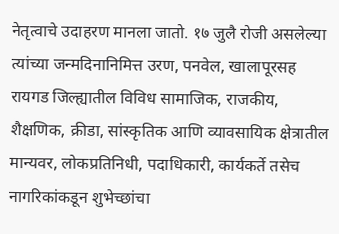नेतृत्वाचे उदाहरण मानला जातो. १७ जुलै रोजी असलेल्या त्यांच्या जन्मदिनानिमित्त उरण, पनवेल, खालापूरसह रायगड जिल्ह्यातील विविध सामाजिक, राजकीय, शैक्षणिक, क्रीडा, सांस्कृतिक आणि व्यावसायिक क्षेत्रातील मान्यवर, लोकप्रतिनिधी, पदाधिकारी, कार्यकर्ते तसेच नागरिकांकडून शुभेच्छांचा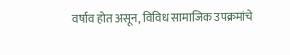वर्षाव होत असून, विविध सामाजिक उपक्रमांचे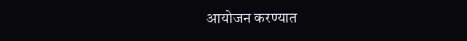आयोजन करण्यात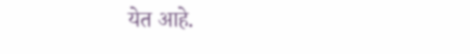येत आहे.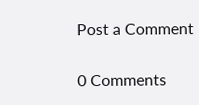Post a Comment

0 Comments